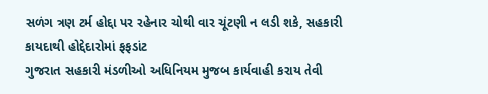સળંગ ત્રણ ટર્મ હોદ્દા પર રહેનાર ચોથી વાર ચૂંટણી ન લડી શકે, સહકારી કાયદાથી હોદ્દેદારોમાં ફફડાંટ
ગુજરાત સહકારી મંડળીઓ અધિનિયમ મુજબ કાર્યવાહી કરાય તેવી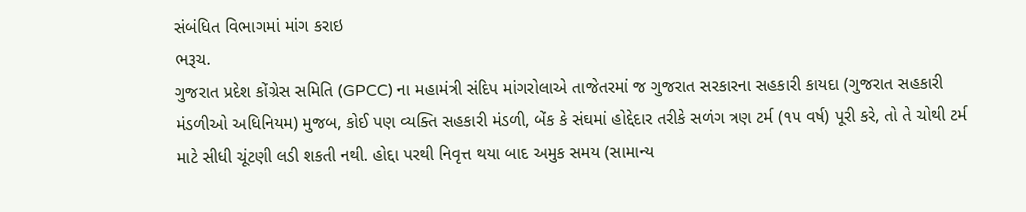સંબંધિત વિભાગમાં માંગ કરાઇ
ભરૂચ.
ગુજરાત પ્રદેશ કોંગ્રેસ સમિતિ (GPCC) ના મહામંત્રી સંદિપ માંગરોલાએ તાજેતરમાં જ ગુજરાત સરકારના સહકારી કાયદા (ગુજરાત સહકારી મંડળીઓ અધિનિયમ) મુજબ, કોઈ પણ વ્યક્તિ સહકારી મંડળી, બેંક કે સંઘમાં હોદ્દેદાર તરીકે સળંગ ત્રણ ટર્મ (૧૫ વર્ષ) પૂરી કરે, તો તે ચોથી ટર્મ માટે સીધી ચૂંટણી લડી શકતી નથી. હોદ્દા પરથી નિવૃત્ત થયા બાદ અમુક સમય (સામાન્ય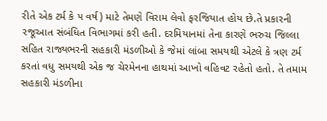રીતે એક ટર્મ કે ૫ વર્ષ) માટે તેમણે વિરામ લેવો ફરજિયાત હોય છે.તે પ્રકારની રજૂઆત સંબંધિત વિભાગમાં કરી હતી. દરમિયાનમાં તેના કારણે ભરુચ જિલ્લા સહિત રાજ્યભરની સહકારી મંડળીઓ કે જેમાં લાંબા સમયથી એટલે કે ત્રણ ટર્મ કરતાં વધુ સમયથી એક જ ચેરમેનના હાથમાં આખો વહિવટ રહેતો હતો. તે તમામ સહકારી મંડળીના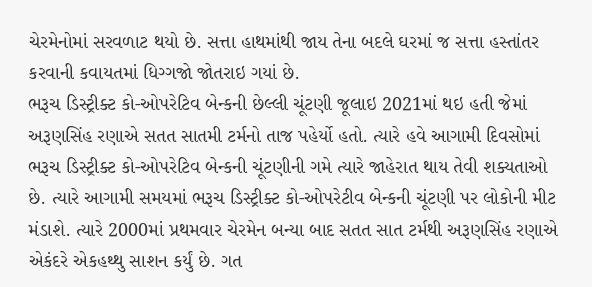ચેરમેનોમાં સરવળાટ થયો છે. સત્તા હાથમાંથી જાય તેના બદલે ઘરમાં જ સત્તા હસ્તાંતર કરવાની કવાયતમાં ધિગ્ગજો જોતરાઇ ગયાં છે.
ભરૂચ ડિસ્ટ્રીક્ટ કો-ઓપરેટિવ બેન્કની છેલ્લી ચૂંટણી જૂલાઇ 2021માં થઇ હતી જેમાં અરૂણસિંહ રણાએ સતત સાતમી ટર્મનો તાજ પહેર્યો હતો. ત્યારે હવે આગામી દિવસોમાં ભરૂચ ડિસ્ટ્રીક્ટ કો-ઓપરેટિવ બેન્કની ચૂંટણીની ગમે ત્યારે જાહેરાત થાય તેવી શક્યતાઓ છે. ત્યારે આગામી સમયમાં ભરૂચ ડિસ્ટ્રીક્ટ કો-ઓપરેટીવ બેન્કની ચૂંટણી પર લોકોની મીટ મંડાશે. ત્યારે 2000માં પ્રથમવાર ચેરમેન બન્યા બાદ સતત સાત ટર્મથી અરૂણસિંહ રણાએ એકંદરે એકહથ્થુ સાશન કર્યું છે. ગત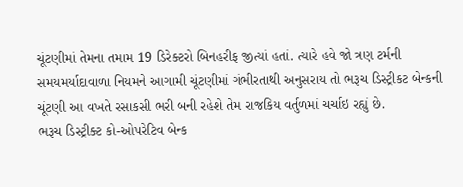ચૂંટણીમાં તેમના તમામ 19 ડિરેક્ટરો બિનહરીફ જીત્યાં હતાં. ત્યારે હવે જો ત્રણ ટર્મની સમયમર્યાદાવાળા નિયમને આગામી ચૂંટણીમાં ગંભીરતાથી અનુસરાય તો ભરૂચ ડિસ્ટ્રીકટ બેન્કની ચૂંટણી આ વખતે રસાકસી ભરી બની રહેશે તેમ રાજકિય વર્તુળમાં ચર્ચાઇ રહ્યું છે.
ભરૂચ ડિસ્ટ્રીક્ટ કો-ઓપરેટિવ બેન્ક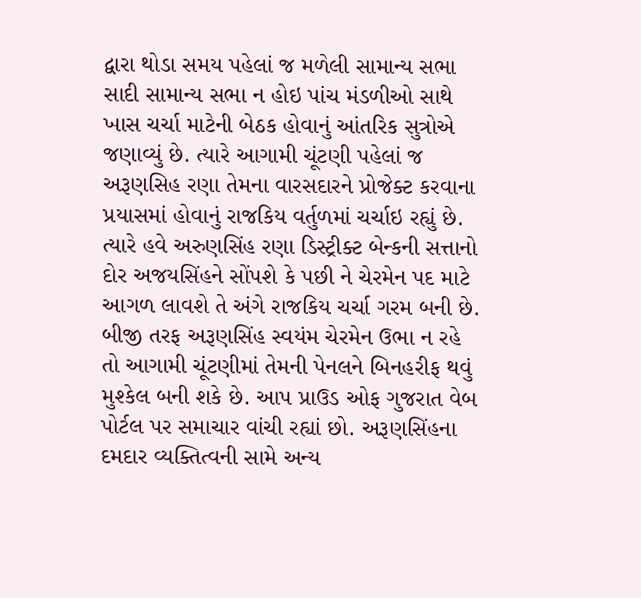દ્વારા થોડા સમય પહેલાં જ મળેલી સામાન્ય સભા સાદી સામાન્ય સભા ન હોઇ પાંચ મંડળીઓ સાથે ખાસ ચર્ચા માટેની બેઠક હોવાનું આંતરિક સુત્રોએ જણાવ્યું છે. ત્યારે આગામી ચૂંટણી પહેલાં જ અરૂણસિહ રણા તેમના વારસદારને પ્રોજેક્ટ કરવાના પ્રયાસમાં હોવાનું રાજકિય વર્તુળમાં ચર્ચાઇ રહ્યું છે. ત્યારે હવે અરુણસિંહ રણા ડિસ્ટ્રીક્ટ બેન્કની સત્તાનો દોર અજયસિંહને સોંપશે કે પછી ને ચેરમેન પદ માટે આગળ લાવશે તે અંગે રાજકિય ચર્ચા ગરમ બની છે. બીજી તરફ અરૂણસિંહ સ્વયંમ ચેરમેન ઉભા ન રહે તો આગામી ચૂંટણીમાં તેમની પેનલને બિનહરીફ થવું મુશ્કેલ બની શકે છે. આપ પ્રાઉડ ઓફ ગુજરાત વેબ પોર્ટલ પર સમાચાર વાંચી રહ્યાં છો. અરૂણસિંહના દમદાર વ્યક્તિત્વની સામે અન્ય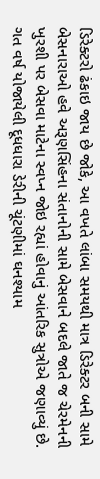ડિરેક્ટરો ઢંકાઇ જાય છે જોકે, આ વખતે લાંબા સમયથી માત્ર ડિરેક્ટર બની સામે બેસનારાઓ હવે અરૂણસિંહના સંતાનોની સામે બેસવાને બદલે જાતે જ ચેરમેનની ખુરશી પર બેસવા માટેના સ્વપ્ન જોઇ રહ્યાં હોવાનું આંતરિક સુત્રોએ જણાવ્યું છે.
ગત વર્ષ યોજાયેલી દૂધધારા ડેરીની ચૂંટણીમાં ઘનશ્યામ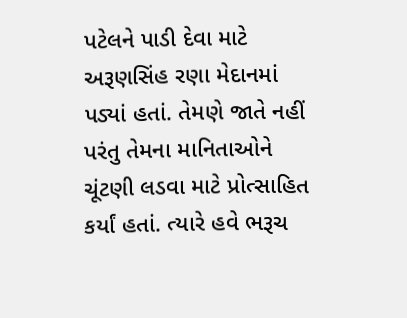પટેલને પાડી દેવા માટે અરૂણસિંહ રણા મેદાનમાં પડ્યાં હતાં. તેમણે જાતે નહીં પરંતુ તેમના માનિતાઓને ચૂંટણી લડવા માટે પ્રોત્સાહિત કર્યાં હતાં. ત્યારે હવે ભરૂચ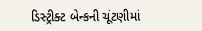ડિસ્ટ્રીક્ટ બેન્કની ચૂંટણીમાં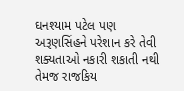ઘનશ્યામ પટેલ પણ અરૂણસિંહને પરેશાન કરે તેવી શક્યતાઓ નકારી શકાતી નથી તેમજ રાજકિય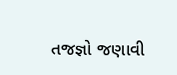તજજ્ઞો જણાવી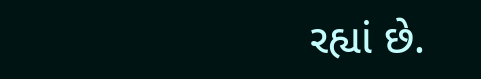રહ્યાં છે.